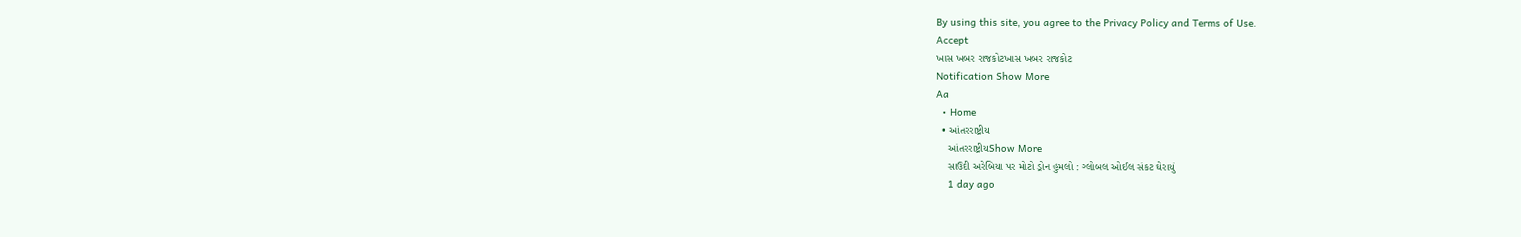By using this site, you agree to the Privacy Policy and Terms of Use.
Accept
ખાસ ખબર રાજકોટખાસ ખબર રાજકોટ
Notification Show More
Aa
  • Home
  • આંતરરાષ્ટ્રીય
    આંતરરાષ્ટ્રીયShow More
    સાઉદી અરેબિયા પર મોટો ડ્રોન હુમલો : ગ્લોબલ ઓઈલ સંકટ ઘેરાયું
    1 day ago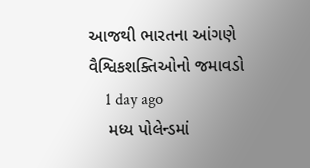આજથી ભારતના આંગણે વૈશ્વિકશક્તિઓનો જમાવડો
    1 day ago
    મધ્ય પોલેન્ડમાં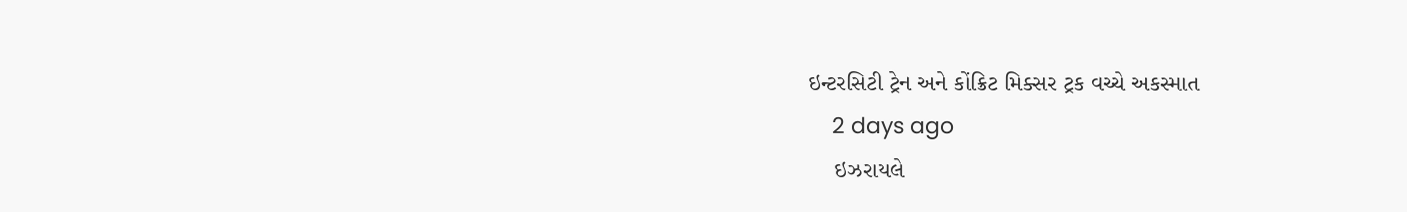ઇન્ટરસિટી ટ્રેન અને કોંક્રિટ મિક્સર ટ્રક વચ્ચે અકસ્માત
    2 days ago
    ઇઝરાયલે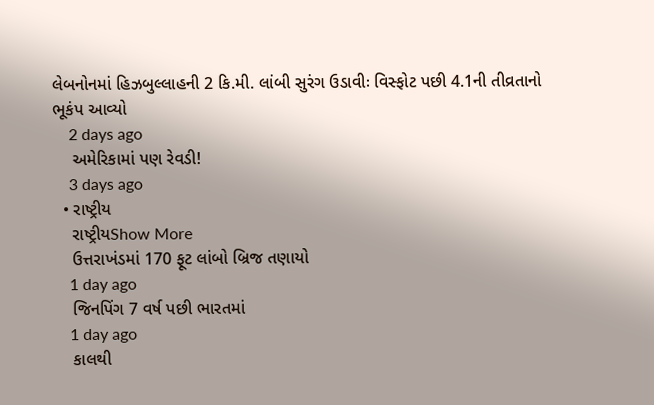લેબનોનમાં હિઝબુલ્લાહની 2 કિ.મી. લાંબી સુરંગ ઉડાવીઃ વિસ્ફોટ પછી 4.1ની તીવ્રતાનો ભૂકંપ આવ્યો
    2 days ago
    અમેરિકામાં પણ રેવડી!
    3 days ago
  • રાષ્ટ્રીય
    રાષ્ટ્રીયShow More
    ઉત્તરાખંડમાં 170 ફૂટ લાંબો બ્રિજ તણાયો
    1 day ago
    જિનપિંગ 7 વર્ષ પછી ભારતમાં
    1 day ago
    કાલથી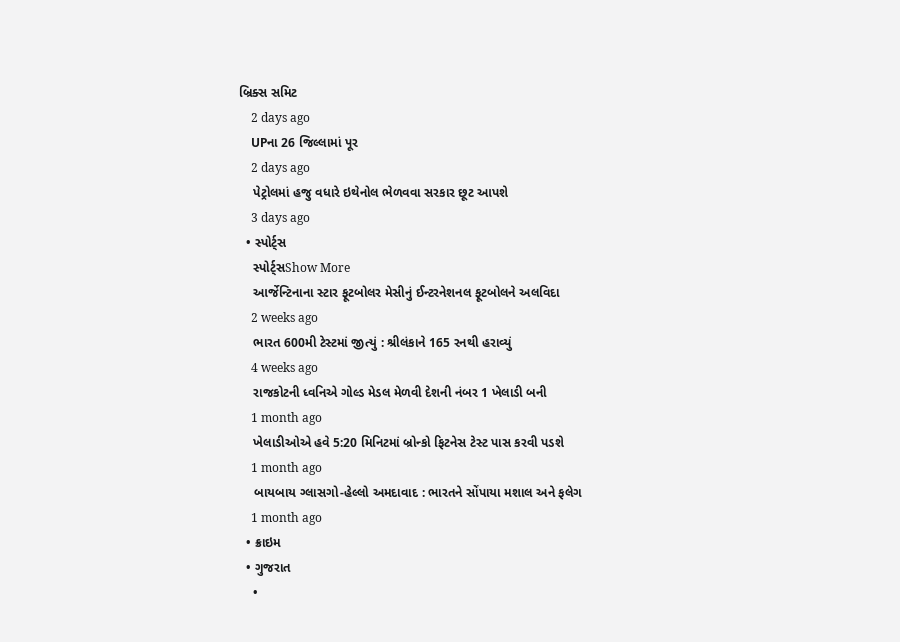બ્રિક્સ સમિટ
    2 days ago
    UPના 26 જિલ્લામાં પૂર
    2 days ago
    પેટ્રોલમાં હજુ વધારે ઇથેનોલ ભેળવવા સરકાર છૂટ આપશે
    3 days ago
  • સ્પોર્ટ્સ
    સ્પોર્ટ્સShow More
    આર્જેન્ટિનાના સ્ટાર ફૂટબોલર મેસીનું ઈન્ટરનેશનલ ફૂટબોલને અલવિદા
    2 weeks ago
    ભારત 600મી ટેસ્ટમાં જીત્યું : શ્રીલંકાને 165 રનથી હરાવ્યું
    4 weeks ago
    રાજકોટની ધ્વનિએ ગોલ્ડ મેડલ મેળવી દેશની નંબર 1 ખેલાડી બની
    1 month ago
    ખેલાડીઓએ હવે 5:20 મિનિટમાં બ્રોન્કો ફિટનેસ ટેસ્ટ પાસ કરવી પડશે
    1 month ago
    બાયબાય ગ્લાસગો-હેલ્લો અમદાવાદ : ભારતને સોંપાયા મશાલ અને ફલેગ
    1 month ago
  • ક્રાઇમ
  • ગુજરાત
    •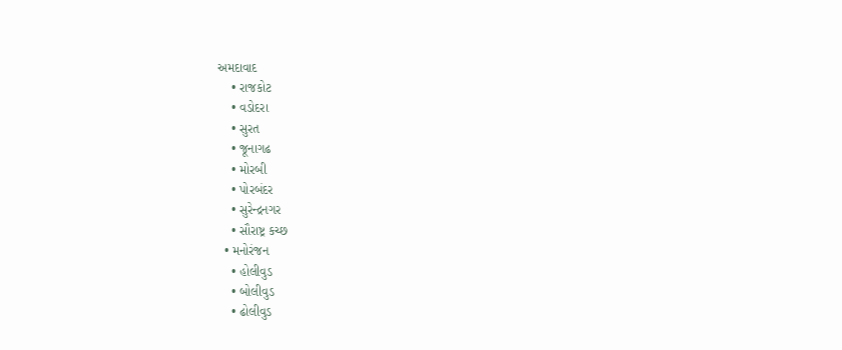અમદાવાદ
    • રાજકોટ
    • વડોદરા
    • સુરત
    • જૂનાગઢ
    • મોરબી
    • પોરબંદર
    • સુરેન્દ્રનગર
    • સૌરાષ્ટ્ર કચ્છ
  • મનોરંજન
    • હોલીવુડ
    • બોલીવુડ
    • ઢોલીવુડ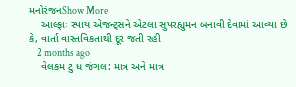મનોરંજનShow More
    આલ્ફાઃ સ્પાય એજન્ટ્સને એટલા સુપરહ્યુમન બનાવી દેવામાં આવ્યા છે કે, વાર્તા વાસ્તવિકતાથી દૂર જતી રહી
    2 months ago
    વેલકમ ટુ ધ જંગલ: માત્ર અને માત્ર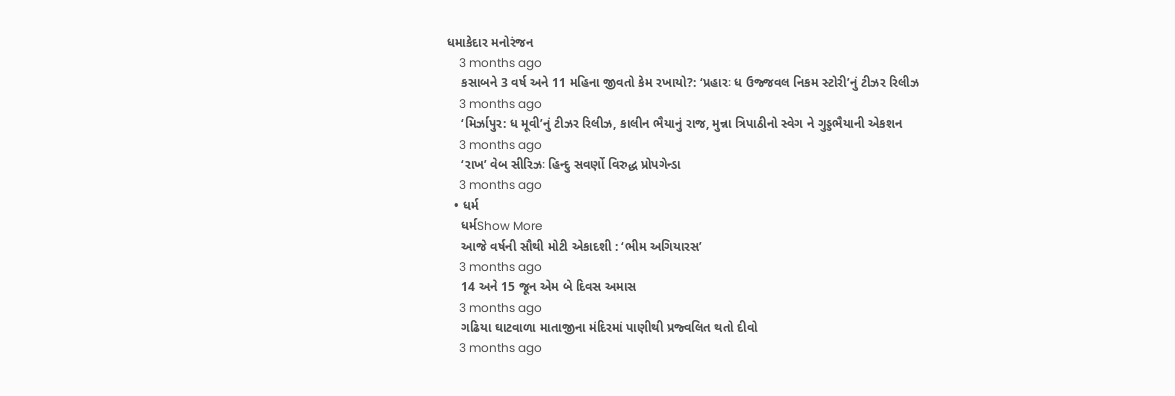ધમાકેદાર મનોરંજન
    3 months ago
    કસાબને 3 વર્ષ અને 11 મહિના જીવતો કેમ રખાયો?: ‘પ્રહારઃ ધ ઉજ્જવલ નિકમ સ્ટોરી’નું ટીઝર રિલીઝ
    3 months ago
    ‘મિર્ઝાપુર: ધ મૂવી’નું ટીઝર રિલીઝ, કાલીન ભૈયાનું રાજ, મુન્ના ત્રિપાઠીનો સ્વેગ ને ગુડ્ડભૈયાની એકશન
    3 months ago
    ‘રાખ’ વેબ સીરિઝઃ હિન્દુ સવર્ણો વિરુદ્ધ પ્રોપગેન્ડા
    3 months ago
  • ધર્મ
    ધર્મShow More
    આજે વર્ષની સૌથી મોટી એકાદશી : ‘ભીમ અગિયારસ’
    3 months ago
    14 અને 15 જૂન એમ બે દિવસ અમાસ
    3 months ago
    ગઢિયા ઘાટવાળા માતાજીના મંદિરમાં પાણીથી પ્રજ્વલિત થતો દીવો
    3 months ago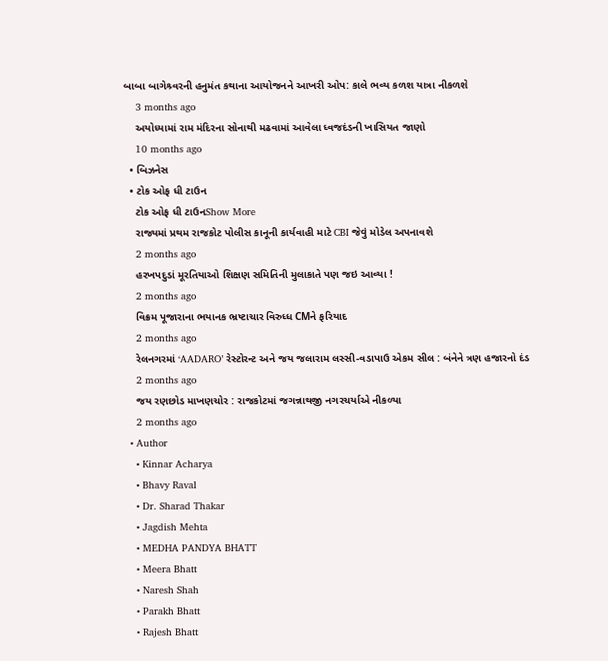બાબા બાગેશ્ર્વરની હનુમંત કથાના આયોજનને આખરી ઓપ: કાલે ભવ્ય કળશ યાત્રા નીકળશે
    3 months ago
    અયોધ્યામાં રામ મંદિરના સોનાથી મઢવામાં આવેલા ધ્વજદંડની ખાસિયત જાણો
    10 months ago
  • બિઝનેસ
  • ટોક ઓફ ધી ટાઉન
    ટોક ઓફ ધી ટાઉનShow More
    રાજ્યમાં પ્રથમ રાજકોટ પોલીસ કાનૂની કાર્યવાહી માટે CBI જેવું મોડેલ અપનાવશે
    2 months ago
    હરખપદુડાં મૂરતિયાઓ શિક્ષણ સમિતિની મુલાકાતે પણ જઇ આવ્યા !
    2 months ago
    વિક્રમ પૂજારાના ભયાનક ભ્રષ્ટાચાર વિરુધ્ધ CMને ફરિયાદ
    2 months ago
    રેલનગરમાં ‘AADARO’ રેસ્ટોરન્ટ અને જય જલારામ લસ્સી-વડાપાઉ એકમ સીલ : બંનેને ત્રણ હજારનો દંડ
    2 months ago
    જય રણછોડ માખણચોર : રાજકોટમાં જગન્નાથજી નગરચર્યાએ નીકળ્યા
    2 months ago
  • Author
    • Kinnar Acharya
    • Bhavy Raval
    • Dr. Sharad Thakar
    • Jagdish Mehta
    • MEDHA PANDYA BHATT
    • Meera Bhatt
    • Naresh Shah
    • Parakh Bhatt
    • Rajesh Bhatt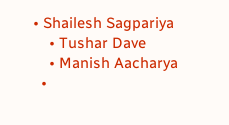• Shailesh Sagpariya
    • Tushar Dave
    • Manish Aacharya
  •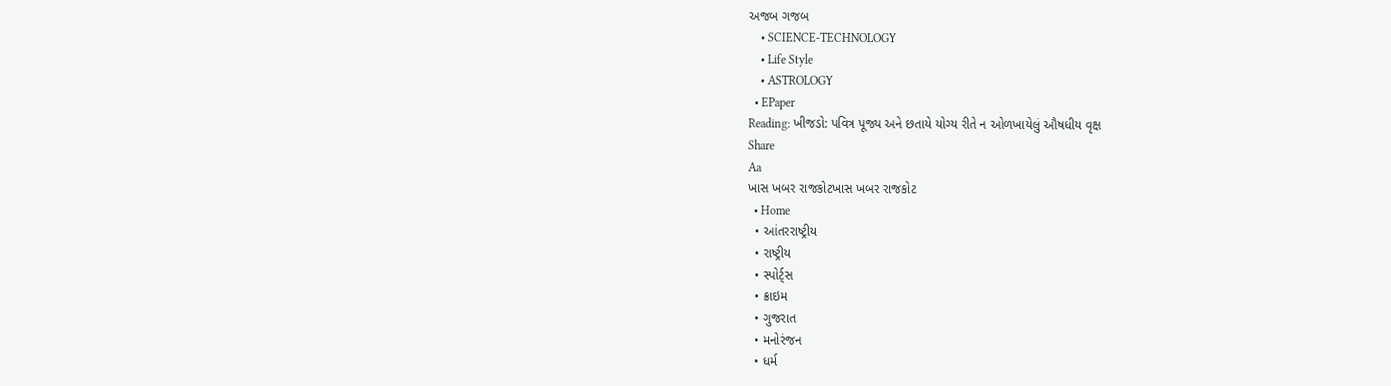અજબ ગજબ
    • SCIENCE-TECHNOLOGY
    • Life Style
    • ASTROLOGY
  • EPaper
Reading: ખીજડો: પવિત્ર પૂજ્ય અને છતાયે યોગ્ય રીતે ન ઓળખાયેલું ઔષધીય વૃક્ષ
Share
Aa
ખાસ ખબર રાજકોટખાસ ખબર રાજકોટ
  • Home
  • આંતરરાષ્ટ્રીય
  • રાષ્ટ્રીય
  • સ્પોર્ટ્સ
  • ક્રાઇમ
  • ગુજરાત
  • મનોરંજન
  • ધર્મ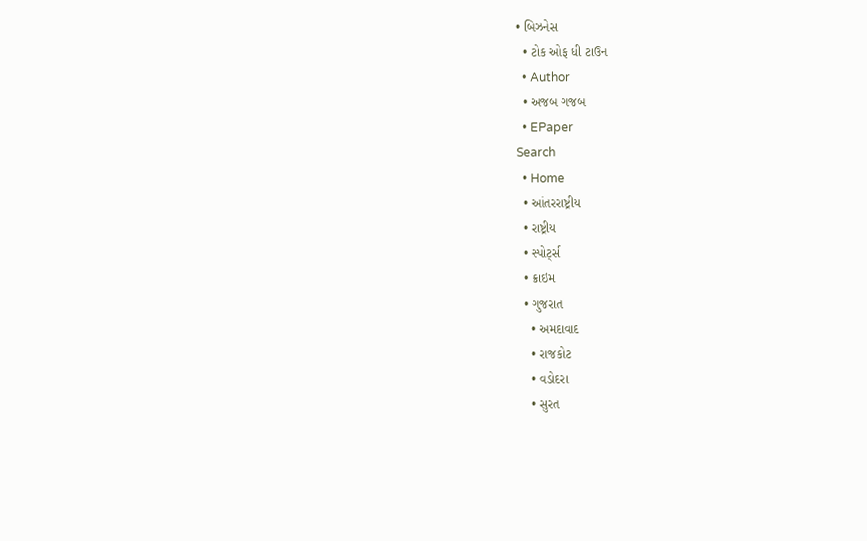• બિઝનેસ
  • ટોક ઓફ ધી ટાઉન
  • Author
  • અજબ ગજબ
  • EPaper
Search
  • Home
  • આંતરરાષ્ટ્રીય
  • રાષ્ટ્રીય
  • સ્પોર્ટ્સ
  • ક્રાઇમ
  • ગુજરાત
    • અમદાવાદ
    • રાજકોટ
    • વડોદરા
    • સુરત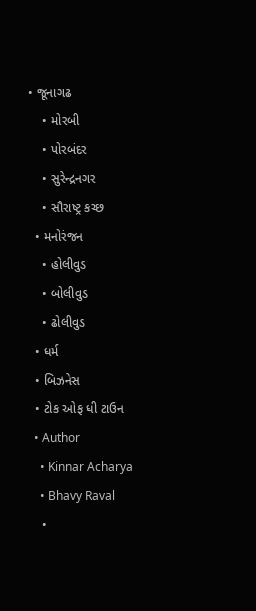• જૂનાગઢ
    • મોરબી
    • પોરબંદર
    • સુરેન્દ્રનગર
    • સૌરાષ્ટ્ર કચ્છ
  • મનોરંજન
    • હોલીવુડ
    • બોલીવુડ
    • ઢોલીવુડ
  • ધર્મ
  • બિઝનેસ
  • ટોક ઓફ ધી ટાઉન
  • Author
    • Kinnar Acharya
    • Bhavy Raval
    •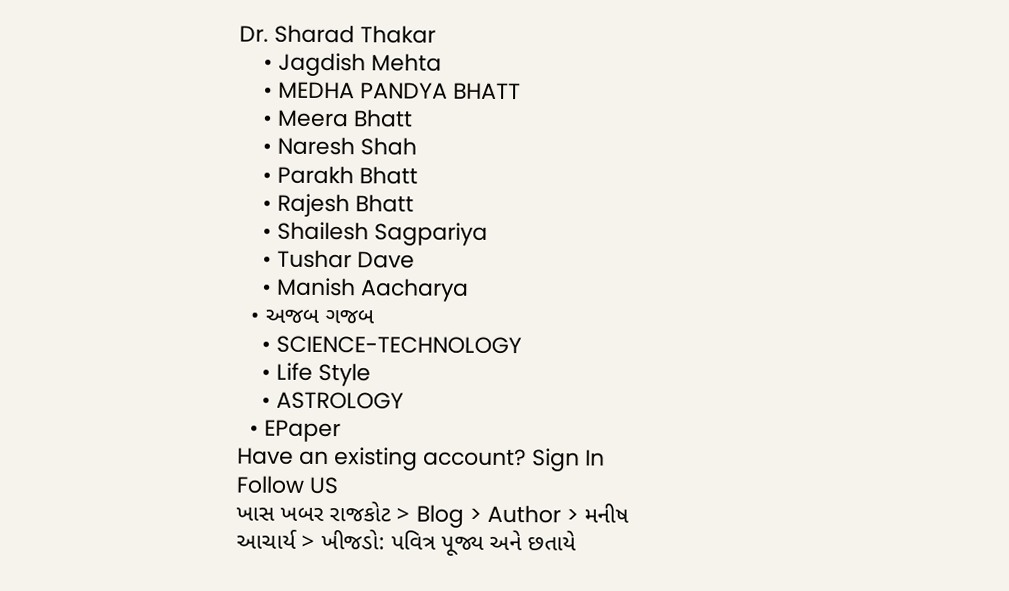Dr. Sharad Thakar
    • Jagdish Mehta
    • MEDHA PANDYA BHATT
    • Meera Bhatt
    • Naresh Shah
    • Parakh Bhatt
    • Rajesh Bhatt
    • Shailesh Sagpariya
    • Tushar Dave
    • Manish Aacharya
  • અજબ ગજબ
    • SCIENCE-TECHNOLOGY
    • Life Style
    • ASTROLOGY
  • EPaper
Have an existing account? Sign In
Follow US
ખાસ ખબર રાજકોટ > Blog > Author > મનીષ આચાર્ય > ખીજડો: પવિત્ર પૂજ્ય અને છતાયે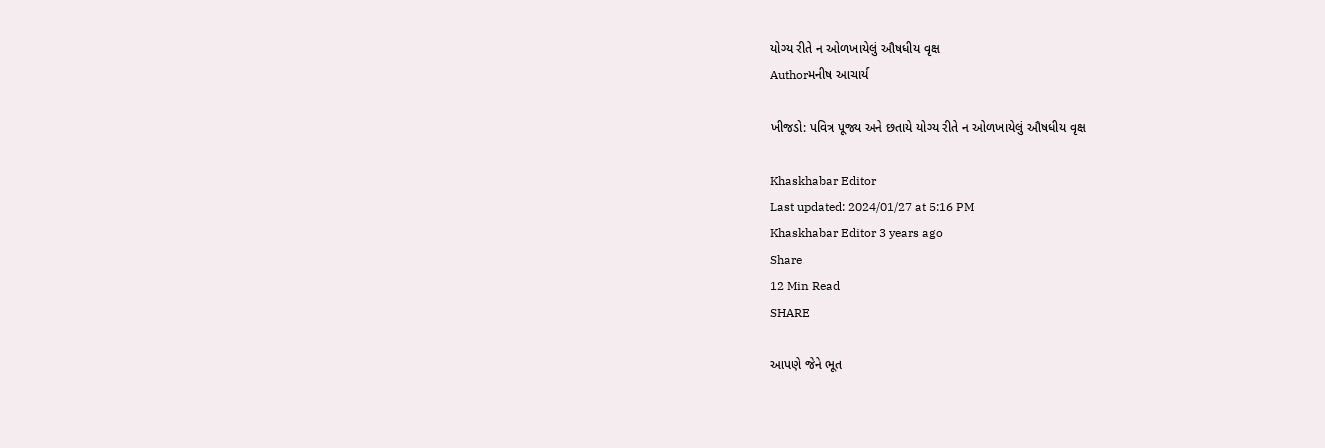યોગ્ય રીતે ન ઓળખાયેલું ઔષધીય વૃક્ષ
Authorમનીષ આચાર્ય

ખીજડો: પવિત્ર પૂજ્ય અને છતાયે યોગ્ય રીતે ન ઓળખાયેલું ઔષધીય વૃક્ષ

Khaskhabar Editor
Last updated: 2024/01/27 at 5:16 PM
Khaskhabar Editor 3 years ago
Share
12 Min Read
SHARE

આપણે જેને ભૂત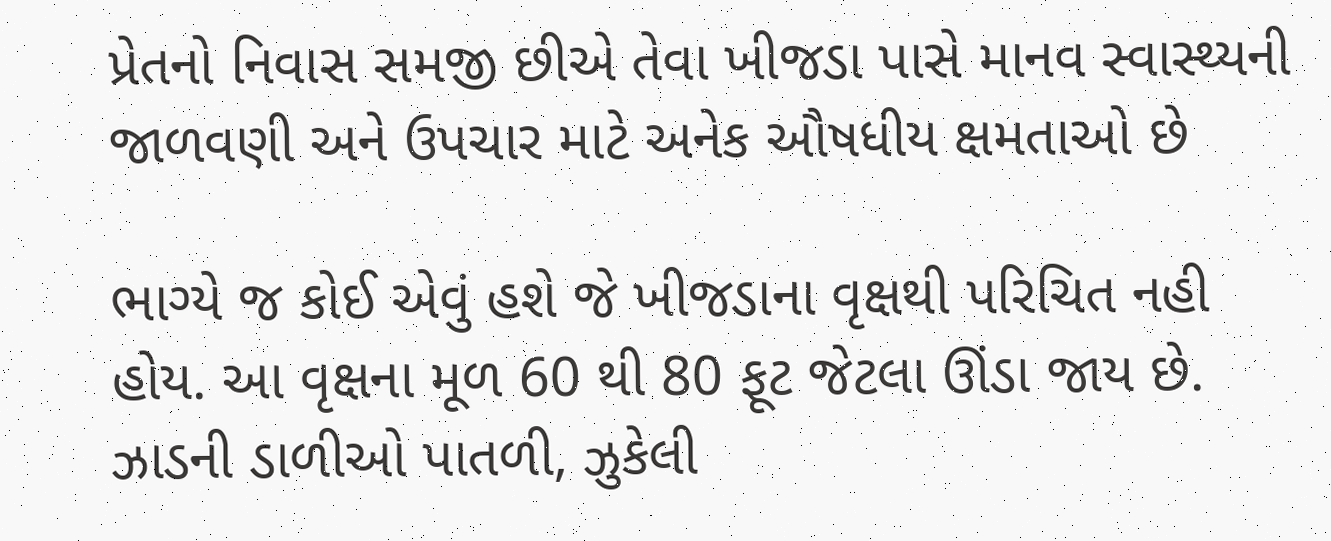પ્રેતનો નિવાસ સમજી છીએ તેવા ખીજડા પાસે માનવ સ્વાસ્થ્યની જાળવણી અને ઉપચાર માટે અનેક ઔષધીય ક્ષમતાઓ છે

ભાગ્યે જ કોઈ એવું હશે જે ખીજડાના વૃક્ષથી પરિચિત નહી હોય. આ વૃક્ષના મૂળ 60 થી 80 ફૂટ જેટલા ઊંડા જાય છે. ઝાડની ડાળીઓ પાતળી, ઝુકેલી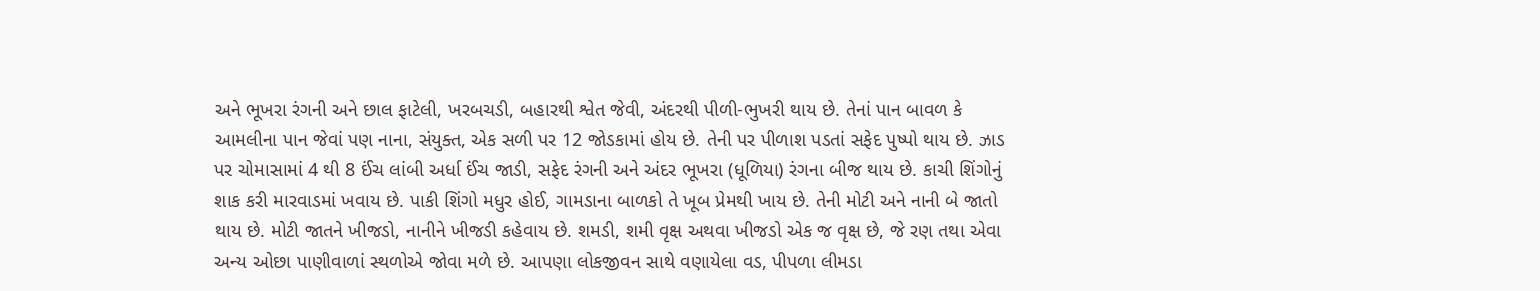અને ભૂખરા રંગની અને છાલ ફાટેલી, ખરબચડી, બહારથી શ્વેત જેવી, અંદરથી પીળી-ભુખરી થાય છે. તેનાં પાન બાવળ કે આમલીના પાન જેવાં પણ નાના, સંયુક્ત, એક સળી પર 12 જોડકામાં હોય છે. તેની પર પીળાશ પડતાં સફેદ પુષ્પો થાય છે. ઝાડ પર ચોમાસામાં 4 થી 8 ઈંચ લાંબી અર્ધા ઈંચ જાડી, સફેદ રંગની અને અંદર ભૂખરા (ધૂળિયા) રંગના બીજ થાય છે. કાચી શિંગોનું શાક કરી મારવાડમાં ખવાય છે. પાકી શિંગો મધુર હોઈ, ગામડાના બાળકો તે ખૂબ પ્રેમથી ખાય છે. તેની મોટી અને નાની બે જાતો થાય છે. મોટી જાતને ખીજડો, નાનીને ખીજડી કહેવાય છે. શમડી, શમી વૃક્ષ અથવા ખીજડો એક જ વૃક્ષ છે, જે રણ તથા એવા અન્ય ઓછા પાણીવાળાં સ્થળોએ જોવા મળે છે. આપણા લોકજીવન સાથે વણાયેલા વડ, પીપળા લીમડા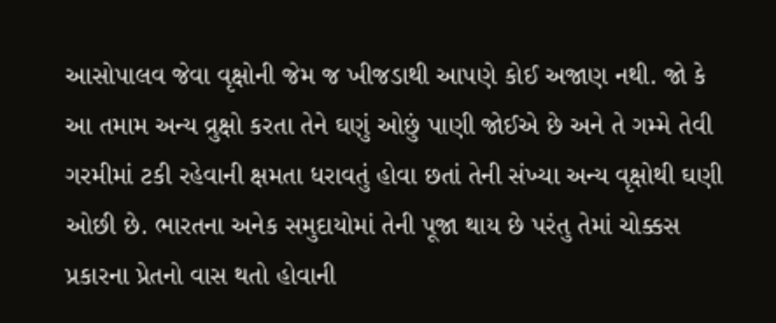આસોપાલવ જેવા વૃક્ષોની જેમ જ ખીજડાથી આપણે કોઈ અજાણ નથી. જો કે આ તમામ અન્ય વ્રુક્ષો કરતા તેને ઘણું ઓછું પાણી જોઈએ છે અને તે ગમ્મે તેવી ગરમીમાં ટકી રહેવાની ક્ષમતા ધરાવતું હોવા છતાં તેની સંખ્યા અન્ય વૃક્ષોથી ઘણી ઓછી છે. ભારતના અનેક સમુદાયોમાં તેની પૂજા થાય છે પરંતુ તેમાં ચોક્કસ પ્રકારના પ્રેતનો વાસ થતો હોવાની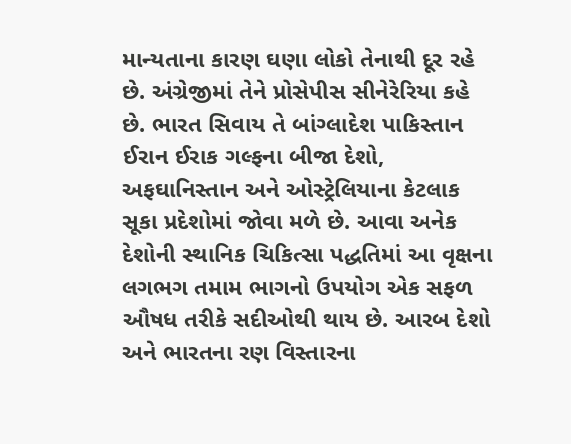માન્યતાના કારણ ઘણા લોકો તેનાથી દૂર રહે છે. અંગ્રેજીમાં તેને પ્રોસેપીસ સીનેરેરિયા કહે છે. ભારત સિવાય તે બાંગ્લાદેશ પાકિસ્તાન ઈરાન ઈરાક ગલ્ફના બીજા દેશો, અફઘાનિસ્તાન અને ઓસ્ટ્રેલિયાના કેટલાક સૂકા પ્રદેશોમાં જોવા મળે છે. આવા અનેક દેશોની સ્થાનિક ચિકિત્સા પદ્ધતિમાં આ વૃક્ષના લગભગ તમામ ભાગનો ઉપયોગ એક સફળ ઔષધ તરીકે સદીઓથી થાય છે. આરબ દેશો અને ભારતના રણ વિસ્તારના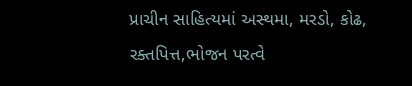પ્રાચીન સાહિત્યમાં અસ્થમા, મરડો, કોઢ, રક્તપિત્ત,ભોજન પરત્વે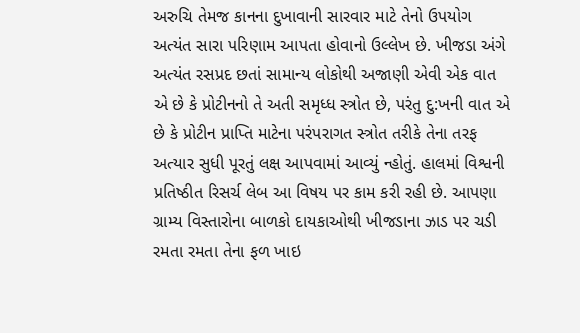અરુચિ તેમજ કાનના દુખાવાની સારવાર માટે તેનો ઉપયોગ અત્યંત સારા પરિણામ આપતા હોવાનો ઉલ્લેખ છે. ખીજડા અંગે અત્યંત રસપ્રદ છતાં સામાન્ય લોકોથી અજાણી એવી એક વાત એ છે કે પ્રોટીનનો તે અતી સમૃધ્ધ સ્ત્રોત છે, પરંતુ દુ:ખની વાત એ છે કે પ્રોટીન પ્રાપ્તિ માટેના પરંપરાગત સ્ત્રોત તરીકે તેના તરફ અત્યાર સુધી પૂરતું લક્ષ આપવામાં આવ્યું ન્હોતું. હાલમાં વિશ્વની પ્રતિષ્ઠીત રિસર્ચ લેબ આ વિષય પર કામ કરી રહી છે. આપણા ગ્રામ્ય વિસ્તારોના બાળકો દાયકાઓથી ખીજડાના ઝાડ પર ચડી રમતા રમતા તેના ફળ ખાઇ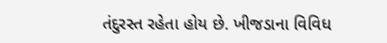તંદુરસ્ત રહેતા હોય છે. ખીજડાના વિવિધ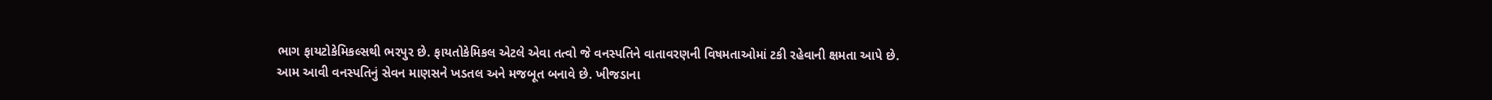ભાગ ફાયટોકેમિકલ્સથી ભરપુર છે. ફાયતોકેમિકલ એટલે એવા તત્વો જે વનસ્પતિને વાતાવરણની વિષમતાઓમાં ટકી રહેવાની ક્ષમતા આપે છે. આમ આવી વનસ્પતિનું સેવન માણસને ખડતલ અને મજબૂત બનાવે છે. ખીજડાના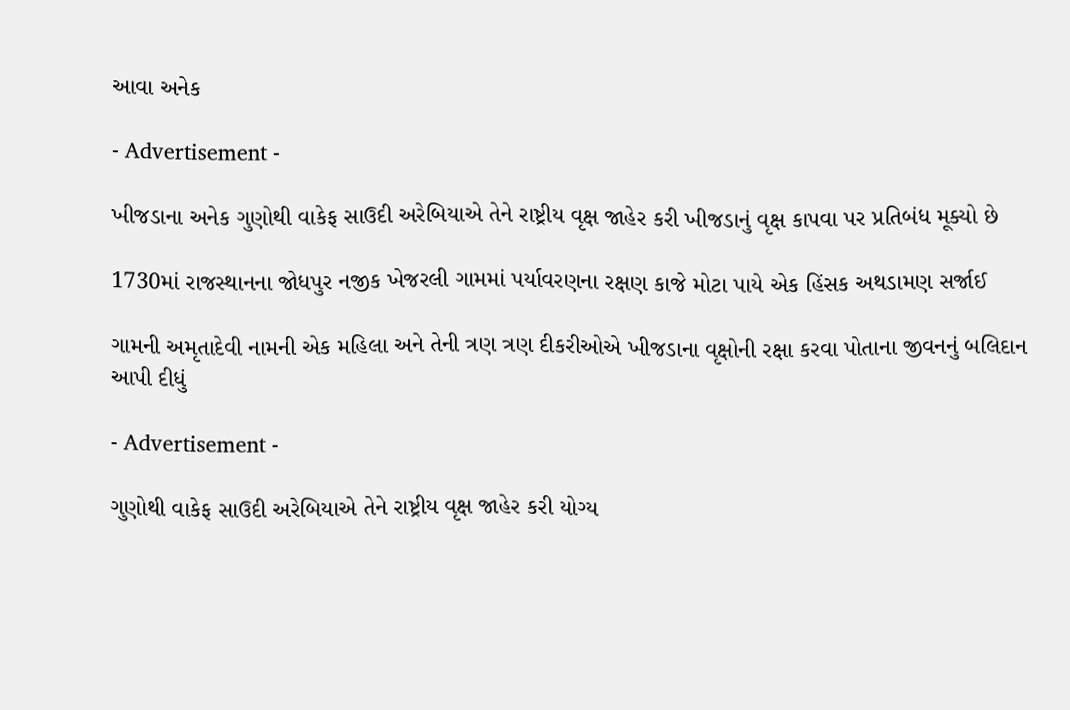આવા અનેક

- Advertisement -

ખીજડાના અનેક ગુણોથી વાકેફ સાઉદી અરેબિયાએ તેને રાષ્ટ્રીય વૃક્ષ જાહેર કરી ખીજડાનું વૃક્ષ કાપવા પર પ્રતિબંધ મૂક્યો છે

1730માં રાજસ્થાનના જોધપુર નજીક ખેજરલી ગામમાં પર્યાવરણના રક્ષણ કાજે મોટા પાયે એક હિંસક અથડામણ સર્જાઈ

ગામની અમૃતાદેવી નામની એક મહિલા અને તેની ત્રણ ત્રણ દીકરીઓએ ખીજડાના વૃક્ષોની રક્ષા કરવા પોતાના જીવનનું બલિદાન આપી દીધું

- Advertisement -

ગુણોથી વાકેફ સાઉદી અરેબિયાએ તેને રાષ્ટ્રીય વૃક્ષ જાહેર કરી યોગ્ય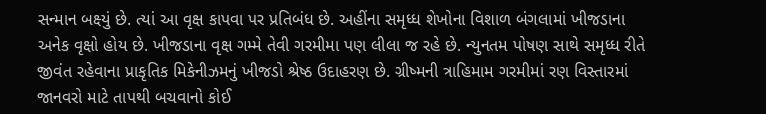સન્માન બક્ષ્યું છે. ત્યાં આ વૃક્ષ કાપવા પર પ્રતિબંધ છે. અહીંના સમૃધ્ધ શેખોના વિશાળ બંગલામાં ખીજડાના અનેક વૃક્ષો હોય છે. ખીજડાના વૃક્ષ ગમ્મે તેવી ગરમીમા પણ લીલા જ રહે છે. ન્યુનતમ પોષણ સાથે સમૃધ્ધ રીતે જીવંત રહેવાના પ્રાકૃતિક મિકેનીઝમનું ખીજડો શ્રેષ્ઠ ઉદાહરણ છે. ગ્રીષ્મની ત્રાહિમામ ગરમીમાં રણ વિસ્તારમાં જાનવરો માટે તાપથી બચવાનો કોઈ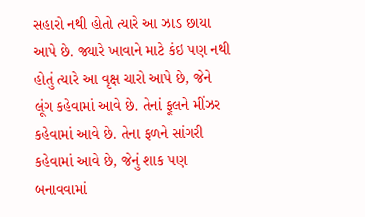સહારો નથી હોતો ત્યારે આ ઝાડ છાયા આપે છે. જ્યારે ખાવાને માટે કંઇ પણ નથી હોતું ત્યારે આ વૃક્ષ ચારો આપે છે, જેને લૂંગ કહેવામાં આવે છે. તેનાં ફૂલને મીંઝર કહેવામાં આવે છે. તેના ફળને સાંગરી કહેવામાં આવે છે, જેનું શાક પણ બનાવવામાં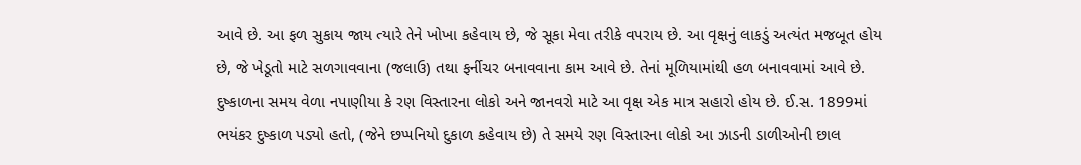આવે છે. આ ફળ સુકાય જાય ત્યારે તેને ખોખા કહેવાય છે, જે સૂકા મેવા તરીકે વપરાય છે. આ વૃક્ષનું લાકડું અત્યંત મજબૂત હોય છે, જે ખેડૂતો માટે સળગાવવાના (જલાઉ) તથા ફર્નીચર બનાવવાના કામ આવે છે. તેનાં મૂળિયામાંથી હળ બનાવવામાં આવે છે.
દુષ્કાળના સમય વેળા નપાણીયા કે રણ વિસ્તારના લોકો અને જાનવરો માટે આ વૃક્ષ એક માત્ર સહારો હોય છે. ઈ.સ. 1899માં ભયંકર દુષ્કાળ પડ્યો હતો, (જેને છપ્પનિયો દુકાળ કહેવાય છે) તે સમયે રણ વિસ્તારના લોકો આ ઝાડની ડાળીઓની છાલ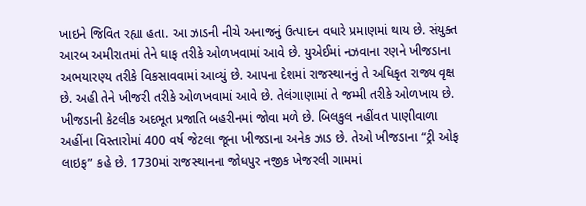ખાઇને જિવિત રહ્યા હતા. આ ઝાડની નીચે અનાજનું ઉત્પાદન વધારે પ્રમાણમાં થાય છે. સંયુક્ત આરબ અમીરાતમાં તેને ઘાફ તરીકે ઓળખવામાં આવે છે. યુએઈમાં નઝવાના રણને ખીજડાના અભયારણ્ય તરીકે વિકસાવવામાં આવ્યું છે. આપના દેશમાં રાજસ્થાનનું તે અધિકૃત રાજ્ય વૃક્ષ છે. અહી તેને ખીજરી તરીકે ઓળખવામાં આવે છે. તેલંગાણામાં તે જમ્મી તરીકે ઓળખાય છે. ખીજડાની કેટલીક અદભૂત પ્રજાતિ બહરીનમાં જોવા મળે છે. બિલકુલ નહીંવત પાણીવાળા અહીંના વિસ્તારોમાં 400 વર્ષ જેટલા જૂના ખીજડાના અનેક ઝાડ છે. તેઓ ખીજડાના “ટ્રી ઓફ લાઇફ” કહે છે. 1730માં રાજસ્થાનના જોધપુર નજીક ખેજરલી ગામમાં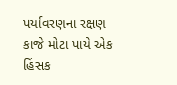પર્યાવરણના રક્ષણ કાજે મોટા પાયે એક હિંસક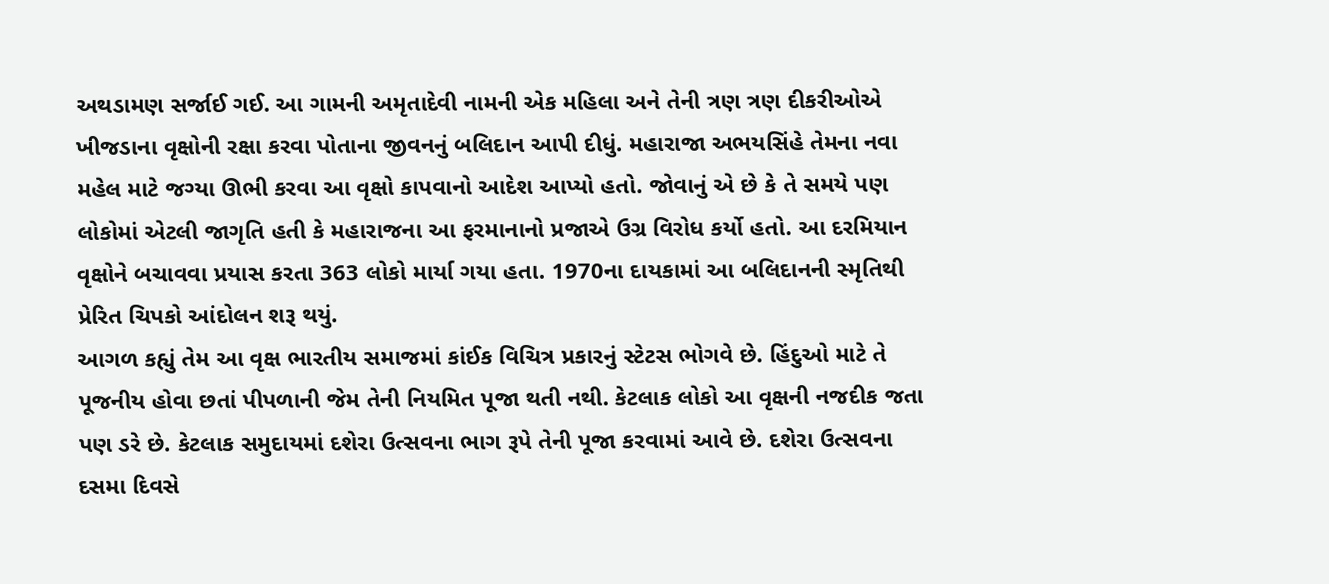અથડામણ સર્જાઈ ગઈ. આ ગામની અમૃતાદેવી નામની એક મહિલા અને તેની ત્રણ ત્રણ દીકરીઓએ ખીજડાના વૃક્ષોની રક્ષા કરવા પોતાના જીવનનું બલિદાન આપી દીધું. મહારાજા અભયસિંહે તેમના નવા મહેલ માટે જગ્યા ઊભી કરવા આ વૃક્ષો કાપવાનો આદેશ આપ્યો હતો. જોવાનું એ છે કે તે સમયે પણ લોકોમાં એટલી જાગૃતિ હતી કે મહારાજના આ ફરમાનાનો પ્રજાએ ઉગ્ર વિરોધ કર્યો હતો. આ દરમિયાન વૃક્ષોને બચાવવા પ્રયાસ કરતા 363 લોકો માર્યા ગયા હતા. 1970ના દાયકામાં આ બલિદાનની સ્મૃતિથી પ્રેરિત ચિપકો આંદોલન શરૂ થયું.
આગળ કહ્યું તેમ આ વૃક્ષ ભારતીય સમાજમાં કાંઈક વિચિત્ર પ્રકારનું સ્ટેટસ ભોગવે છે. હિંદુઓ માટે તે પૂજનીય હોવા છતાં પીપળાની જેમ તેની નિયમિત પૂજા થતી નથી. કેટલાક લોકો આ વૃક્ષની નજદીક જતા પણ ડરે છે. કેટલાક સમુદાયમાં દશેરા ઉત્સવના ભાગ રૂપે તેની પૂજા કરવામાં આવે છે. દશેરા ઉત્સવના દસમા દિવસે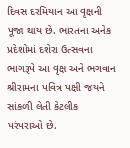દિવસ દરમિયાન આ વૃક્ષની પૂજા થાય છે. ભારતના અનેક પ્રદેશોમાં દશેરા ઉત્સવના ભાગરૂપે આ વૃક્ષ અને ભગવાન શ્રીરામના પવિત્ર પક્ષી જયને સાંકળી લેતી કેટલીક પરંપરાઓ છે.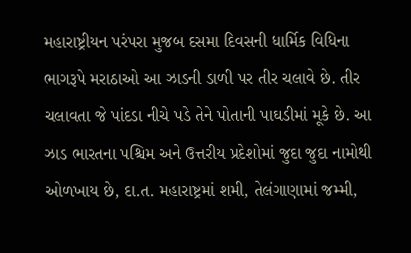મહારાષ્ટ્રીયન પરંપરા મુજબ દસમા દિવસની ધાર્મિક વિધિના ભાગરૂપે મરાઠાઓ આ ઝાડની ડાળી પર તીર ચલાવે છે. તીર ચલાવતા જે પાંદડા નીચે પડે તેને પોતાની પાઘડીમાં મૂકે છે. આ ઝાડ ભારતના પશ્ચિમ અને ઉત્તરીય પ્રદેશોમાં જુદા જુદા નામોથી ઓળખાય છે, દા.ત. મહારાષ્ટ્રમાં શમી, તેલંગાણામાં જમ્મી,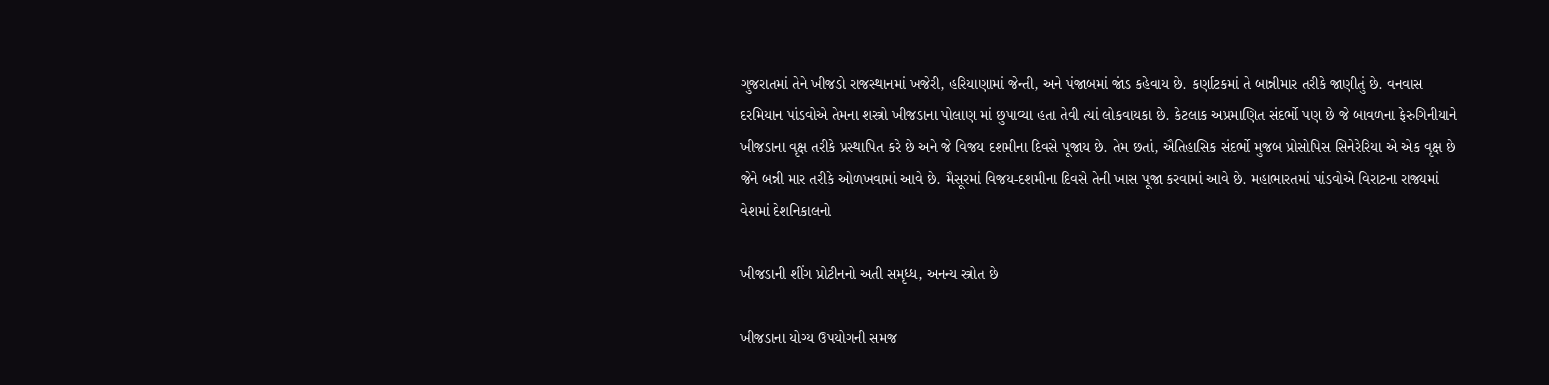ગુજરાતમાં તેને ખીજડો રાજસ્થાનમાં ખજેરી, હરિયાણામાં જેન્તી, અને પંજાબમાં જાંડ કહેવાય છે. કર્ણાટકમાં તે બાન્નીમાર તરીકે જાણીતું છે. વનવાસ દરમિયાન પાંડવોએ તેમના શસ્ત્રો ખીજડાના પોલાણ માં છુપાવ્યા હતા તેવી ત્યાં લોકવાયકા છે. કેટલાક અપ્રમાણિત સંદર્ભો પણ છે જે બાવળના ફેરુગિનીયાને ખીજડાના વૃક્ષ તરીકે પ્રસ્થાપિત કરે છે અને જે વિજય દશમીના દિવસે પૂજાય છે. તેમ છતાં, ઐતિહાસિક સંદર્ભો મુજબ પ્રોસોપિસ સિનેરેરિયા એ એક વૃક્ષ છે જેને બન્ની માર તરીકે ઓળખવામાં આવે છે. મૈસૂરમાં વિજય-દશમીના દિવસે તેની ખાસ પૂજા કરવામાં આવે છે. મહાભારતમાં પાંડવોએ વિરાટના રાજ્યમાં વેશમાં દેશનિકાલનો

ખીજડાની શીંગ પ્રોટીનનો અતી સમૃધ્ધ, અનન્ય સ્ત્રોત છે

ખીજડાના યોગ્ય ઉપયોગની સમજ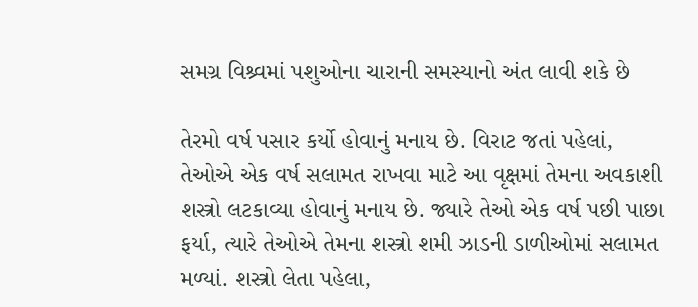સમગ્ર વિશ્ર્વમાં પશુઓના ચારાની સમસ્યાનો અંત લાવી શકે છે

તેરમો વર્ષ પસાર કર્યો હોવાનું મનાય છે. વિરાટ જતાં પહેલાં, તેઓએ એક વર્ષ સલામત રાખવા માટે આ વૃક્ષમાં તેમના અવકાશી શસ્ત્રો લટકાવ્યા હોવાનું મનાય છે. જ્યારે તેઓ એક વર્ષ પછી પાછા ફર્યા, ત્યારે તેઓએ તેમના શસ્ત્રો શમી ઝાડની ડાળીઓમાં સલામત મળ્યાં. શસ્ત્રો લેતા પહેલા,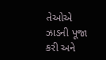તેઓએ ઝાડની પૂજા કરી અને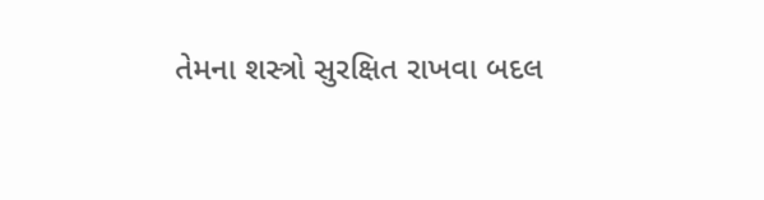તેમના શસ્ત્રો સુરક્ષિત રાખવા બદલ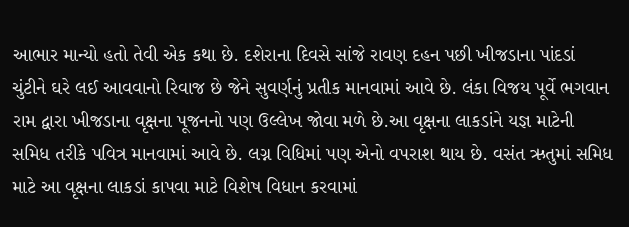આભાર માન્યો હતો તેવી એક કથા છે. દશેરાના દિવસે સાંજે રાવણ દહન પછી ખીજડાના પાંદડાં ચુંટીને ઘરે લઈ આવવાનો રિવાજ છે જેને સુવર્ણનું પ્રતીક માનવામાં આવે છે. લંકા વિજય પૂર્વે ભગવાન રામ દ્વારા ખીજડાના વૃક્ષના પૂજનનો પણ ઉલ્લેખ જોવા મળે છે.આ વૃક્ષના લાકડાંને યજ્ઞ માટેની સમિધ તરીકે પવિત્ર માનવામાં આવે છે. લગ્ન વિધિમાં પણ એનો વપરાશ થાય છે. વસંત ઋતુમાં સમિધ માટે આ વૃક્ષના લાકડાં કાપવા માટે વિશેષ વિધાન કરવામાં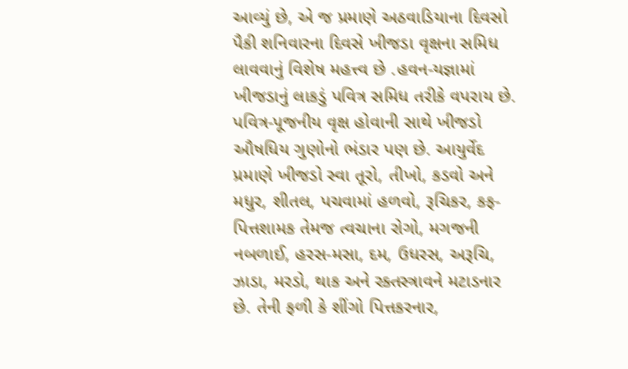આવ્યું છે, એ જ પ્રમાણે અઠવાડિયાના દિવસો પૈકી શનિવારના દિવસે ખીજડા વૃક્ષના સમિધ લાવવાનું વિશેષ મહત્ત્વ છે .હવન-યજ્ઞામાં ખીજડાનું લાકડું પવિત્ર સમિધ તરીકે વપરાય છે. પવિત્ર-પૂજનીય વૃક્ષ હોવાની સાથે ખીજડો ઔષધિય ગુણોનો ભંડાર પણ છે. આયુર્વેદ પ્રમાણે ખીજડો સ્વા તૂરો, તીખો, કડવો અને મધુર, શીતલ, પચવામાં હળવો, રૂચિકર, કફ-પિત્તશામક તેમજ ત્વચાના રોગો, મગજની નબળાઈ, હરસ-મસા, દમ, ઉધરસ, અરૂચિ, ઝાડા, મરડો, થાક અને રક્તસ્ત્રાવને મટાડનાર છે. તેની ફળી કે શીંગો પિત્તકરનાર,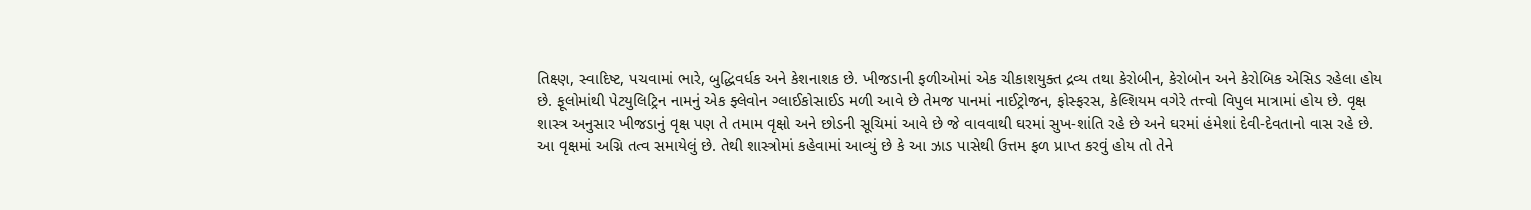તિક્ષ્ણ, સ્વાદિષ્ટ, પચવામાં ભારે, બુદ્ધિવર્ધક અને કેશનાશક છે. ખીજડાની ફળીઓમાં એક ચીકાશયુક્ત દ્રવ્ય તથા કેરોબીન, કેરોબોન અને કેરોબિક એસિડ રહેલા હોય છે. ફૂલોમાંથી પેટયુલિટ્રિન નામનું એક ફ્લેવોન ગ્લાઈકોસાઈડ મળી આવે છે તેમજ પાનમાં નાઈટ્રોજન, ફોસ્ફરસ, કેલ્શિયમ વગેરે તત્ત્વો વિપુલ માત્રામાં હોય છે. વૃક્ષ શાસ્ત્ર અનુસાર ખીજડાનું વૃક્ષ પણ તે તમામ વૃક્ષો અને છોડની સૂચિમાં આવે છે જે વાવવાથી ઘરમાં સુખ-શાંતિ રહે છે અને ઘરમાં હંમેશાં દેવી-દેવતાનો વાસ રહે છે. આ વૃક્ષમાં અગ્નિ તત્વ સમાયેલું છે. તેથી શાસ્ત્રોમાં કહેવામાં આવ્યું છે કે આ ઝાડ પાસેથી ઉત્તમ ફળ પ્રાપ્ત કરવું હોય તો તેને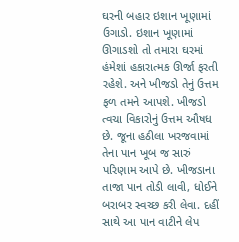ઘરની બહાર ઇશાન ખૂણામાં ઉગાડો. ઇશાન ખૂણામાં ઊગાડશો તો તમારા ઘરમાં હંમેશાં હકારાત્મક ઊર્જા ફરતી રહેશે. અને ખીજડો તેનું ઉત્તમ ફળ તમને આપશે. ખીજડો ત્વચા વિકારોનું ઉત્તમ ઔષધ છે. જૂના હઠીલા ખરજવામાં તેના પાન ખૂબ જ સારું પરિણામ આપે છે. ખીજડાના તાજા પાન તોડી લાવી, ધોઈને બરાબર સ્વચ્છ કરી લેવા. દહીં સાથે આ પાન વાટીને લેપ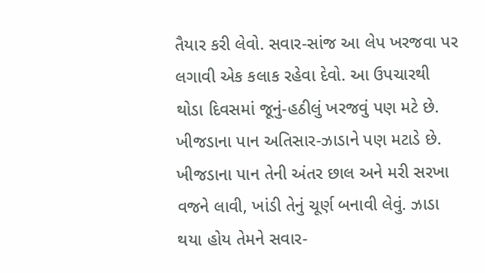તૈયાર કરી લેવો. સવાર-સાંજ આ લેપ ખરજવા પર લગાવી એક કલાક રહેવા દેવો. આ ઉપચારથી થોડા દિવસમાં જૂનું-હઠીલું ખરજવું પણ મટે છે. ખીજડાના પાન અતિસાર-ઝાડાને પણ મટાડે છે. ખીજડાના પાન તેની અંતર છાલ અને મરી સરખા વજને લાવી, ખાંડી તેનું ચૂર્ણ બનાવી લેવું. ઝાડા થયા હોય તેમને સવાર-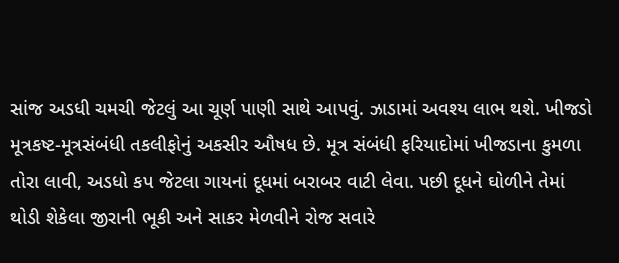સાંજ અડધી ચમચી જેટલું આ ચૂર્ણ પાણી સાથે આપવું. ઝાડામાં અવશ્ય લાભ થશે. ખીજડો મૂત્રકષ્ટ-મૂત્રસંબંધી તકલીફોનું અકસીર ઔષધ છે. મૂત્ર સંબંધી ફરિયાદોમાં ખીજડાના કુમળા તોરા લાવી, અડધો કપ જેટલા ગાયનાં દૂધમાં બરાબર વાટી લેવા. પછી દૂધને ઘોળીને તેમાં થોડી શેકેલા જીરાની ભૂકી અને સાકર મેળવીને રોજ સવારે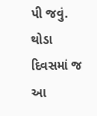પી જવું. થોડા દિવસમાં જ આ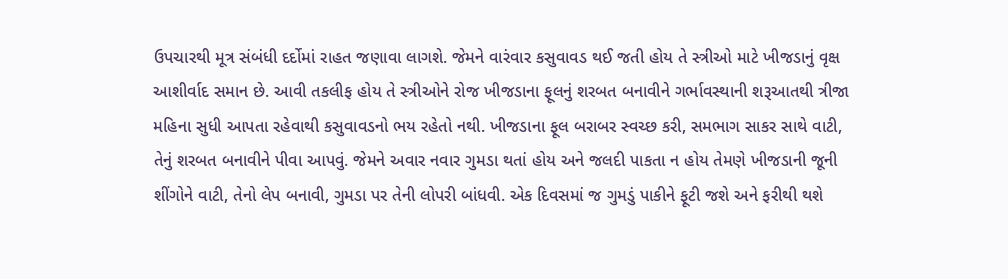ઉપચારથી મૂત્ર સંબંધી દર્દોમાં રાહત જણાવા લાગશે. જેમને વારંવાર કસુવાવડ થઈ જતી હોય તે સ્ત્રીઓ માટે ખીજડાનું વૃક્ષ આશીર્વાદ સમાન છે. આવી તકલીફ હોય તે સ્ત્રીઓને રોજ ખીજડાના ફૂલનું શરબત બનાવીને ગર્ભાવસ્થાની શરૂઆતથી ત્રીજા મહિના સુધી આપતા રહેવાથી કસુવાવડનો ભય રહેતો નથી. ખીજડાના ફૂલ બરાબર સ્વચ્છ કરી, સમભાગ સાકર સાથે વાટી, તેનું શરબત બનાવીને પીવા આપવું. જેમને અવાર નવાર ગુમડા થતાં હોય અને જલદી પાકતા ન હોય તેમણે ખીજડાની જૂની શીંગોને વાટી, તેનો લેપ બનાવી, ગુમડા પર તેની લોપરી બાંધવી. એક દિવસમાં જ ગુમડું પાકીને ફૂટી જશે અને ફરીથી થશે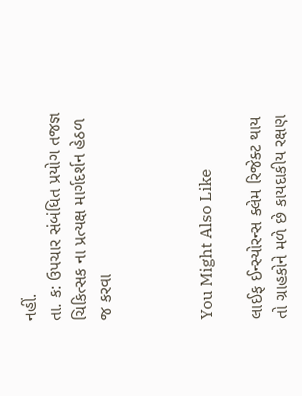નહીં.
તા. ક: ઉપચાર સંબંધિત પ્રયોગ તજજ્ઞ ચિકિત્સક ના પ્રત્યક્ષ માર્ગદર્શન હેઠળ જ કરવા



You Might Also Like

લાઈફ ઈન્સ્યોરન્સ ક્લેમ રિજેક્ટ થાય તો ગ્રાહકોને મળે છે કાયદાકીય રક્ષણ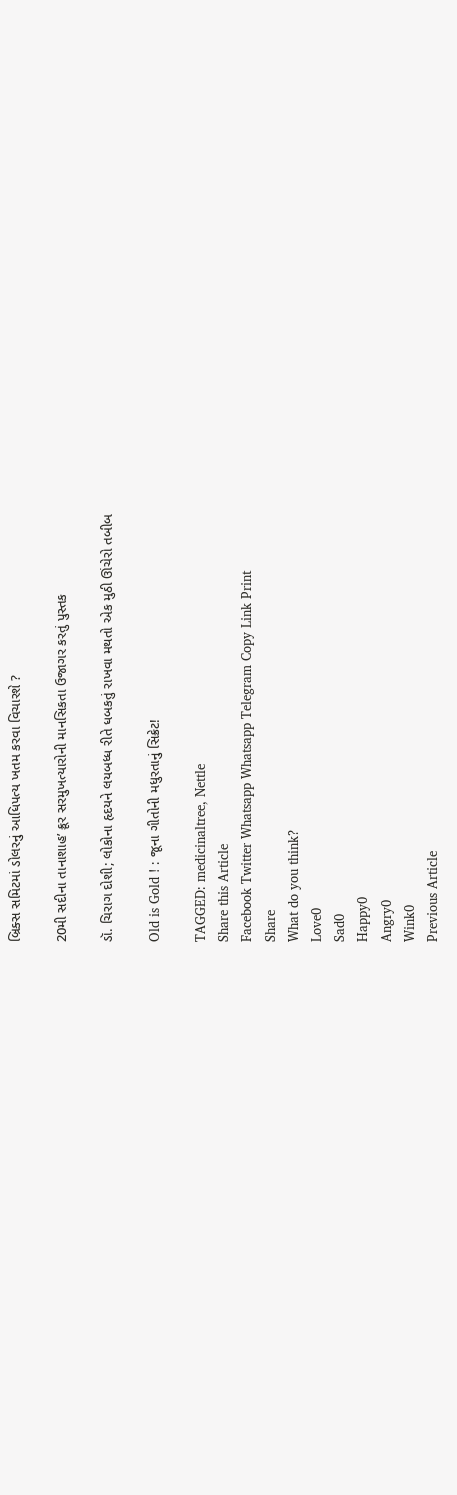બ્રિક્સ સમિટમાં ડોલરનું આધિપત્ય ખતમ કરવા વિચારશે ?

20મી સદીના તાનાશાહ’ ક્રૂર સરમુખત્યારોની માનસિકતા ઉજાગર કરતું પુસ્તક

ડૉ. ચિરાગ દોશી; લોકોના હૃદયને લયબધ્ધ રીતે ધબકતું રાખવા મથતો એક મુઠી ઊંચેરો તબીબ

Old is Gold ! : જૂના ગીતોની મધુરતાનું સિક્રેટ!

TAGGED: medicinaltree, Nettle
Share this Article
Facebook Twitter Whatsapp Whatsapp Telegram Copy Link Print
Share
What do you think?
Love0
Sad0
Happy0
Angry0
Wink0
Previous Article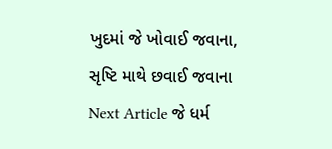ખુદમાં જે ખોવાઈ જવાના, સૃષ્ટિ માથે છવાઈ જવાના
Next Article જે ધર્મ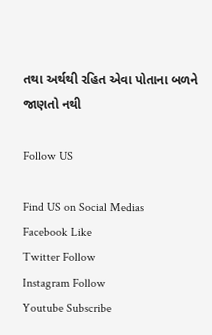તથા અર્થથી રહિત એવા પોતાના બળને જાણતો નથી

Follow US

Find US on Social Medias
Facebook Like
Twitter Follow
Instagram Follow
Youtube Subscribe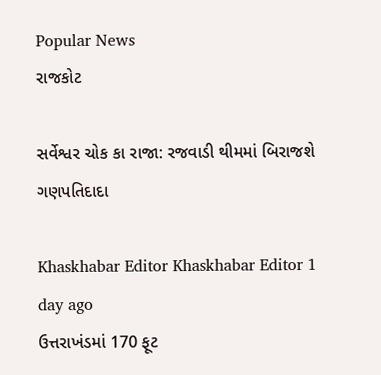Popular News
રાજકોટ

સર્વેશ્વર ચોક કા રાજા: રજવાડી થીમમાં બિરાજશે ગણપતિદાદા

Khaskhabar Editor Khaskhabar Editor 1 day ago
ઉત્તરાખંડમાં 170 ફૂટ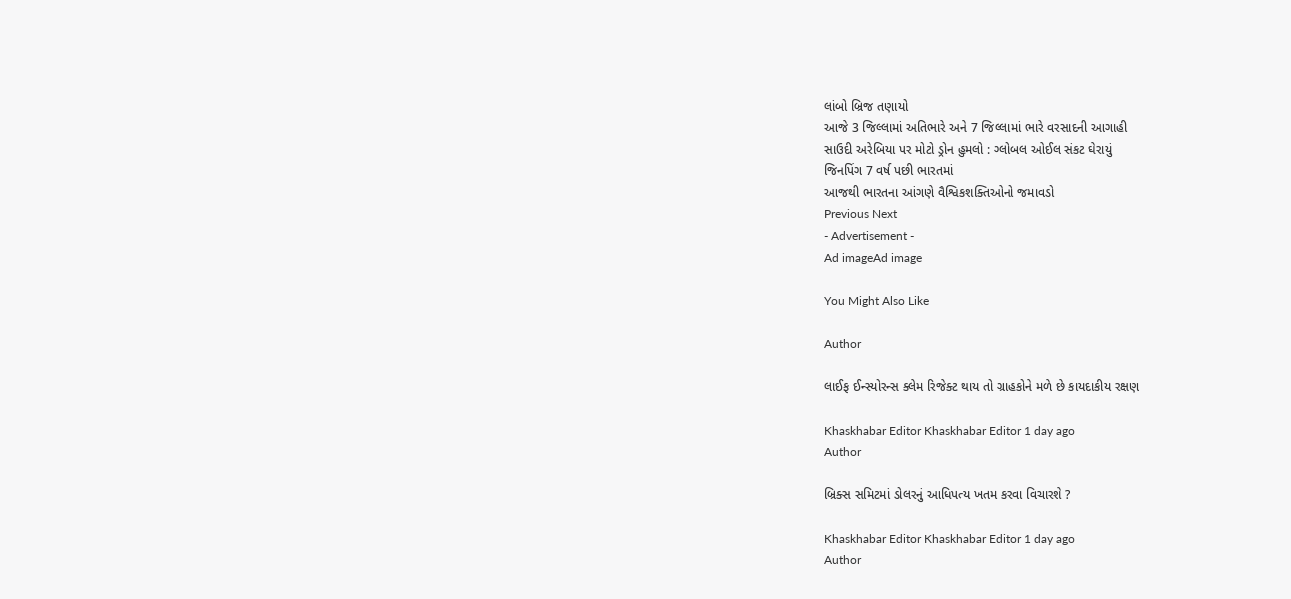લાંબો બ્રિજ તણાયો
આજે 3 જિલ્લામાં અતિભારે અને 7 જિલ્લામાં ભારે વરસાદની આગાહી
સાઉદી અરેબિયા પર મોટો ડ્રોન હુમલો : ગ્લોબલ ઓઈલ સંકટ ઘેરાયું
જિનપિંગ 7 વર્ષ પછી ભારતમાં
આજથી ભારતના આંગણે વૈશ્વિકશક્તિઓનો જમાવડો
Previous Next
- Advertisement -
Ad imageAd image

You Might Also Like

Author

લાઈફ ઈન્સ્યોરન્સ ક્લેમ રિજેક્ટ થાય તો ગ્રાહકોને મળે છે કાયદાકીય રક્ષણ

Khaskhabar Editor Khaskhabar Editor 1 day ago
Author

બ્રિક્સ સમિટમાં ડોલરનું આધિપત્ય ખતમ કરવા વિચારશે ?

Khaskhabar Editor Khaskhabar Editor 1 day ago
Author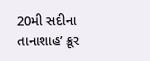20મી સદીના તાનાશાહ’ ક્રૂર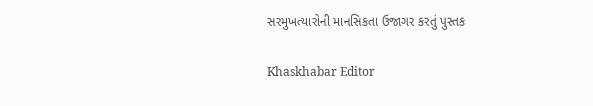સરમુખત્યારોની માનસિકતા ઉજાગર કરતું પુસ્તક

Khaskhabar Editor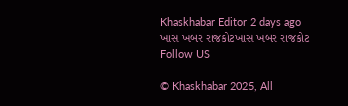Khaskhabar Editor 2 days ago
ખાસ ખબર રાજકોટખાસ ખબર રાજકોટ
Follow US

© Khaskhabar 2025, All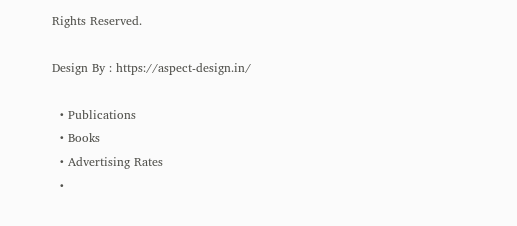Rights Reserved.

Design By : https://aspect-design.in/

  • Publications
  • Books
  • Advertising Rates
  •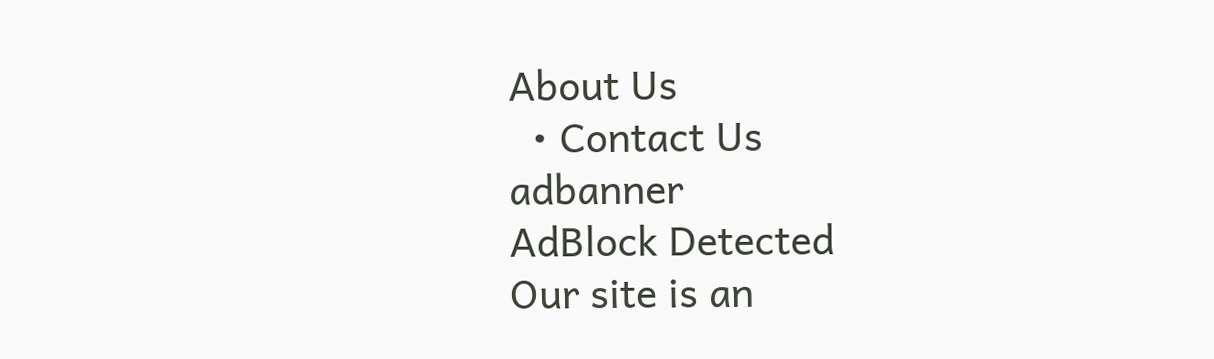About Us
  • Contact Us
adbanner
AdBlock Detected
Our site is an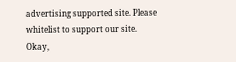advertising supported site. Please whitelist to support our site.
Okay,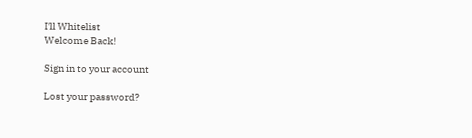I'll Whitelist
Welcome Back!

Sign in to your account

Lost your password?